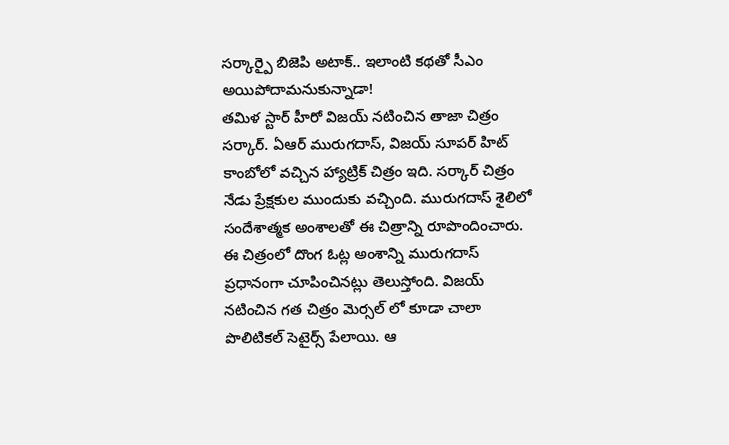సర్కార్పై బిజెపి అటాక్.. ఇలాంటి కథతో సీఎం అయిపోదామనుకున్నాడా!
తమిళ స్టార్ హీరో విజయ్ నటించిన తాజా చిత్రం సర్కార్. ఏఆర్ మురుగదాస్, విజయ్ సూపర్ హిట్ కాంబోలో వచ్చిన హ్యాట్రిక్ చిత్రం ఇది. సర్కార్ చిత్రం నేడు ప్రేక్షకుల ముందుకు వచ్చింది. మురుగదాస్ శైలిలో సందేశాత్మక అంశాలతో ఈ చిత్రాన్ని రూపొందించారు. ఈ చిత్రంలో దొంగ ఓట్ల అంశాన్ని మురుగదాస్ ప్రధానంగా చూపించినట్లు తెలుస్తోంది. విజయ్ నటించిన గత చిత్రం మెర్సల్ లో కూడా చాలా పొలిటికల్ సెటైర్స్ పేలాయి. ఆ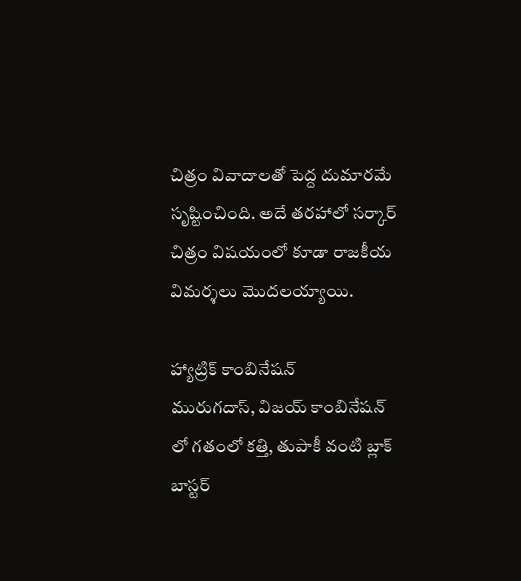చిత్రం వివాదాలతో పెద్ద దుమారమే సృష్టించింది. అదే తరహాలో సర్కార్ చిత్రం విషయంలో కూడా రాజకీయ విమర్శలు మొదలయ్యాయి.

హ్యాట్రిక్ కాంబినేషన్
మురుగదాస్, విజయ్ కాంబినేషన్ లో గతంలో కత్తి, తుపాకీ వంటి బ్లాక్ బాస్టర్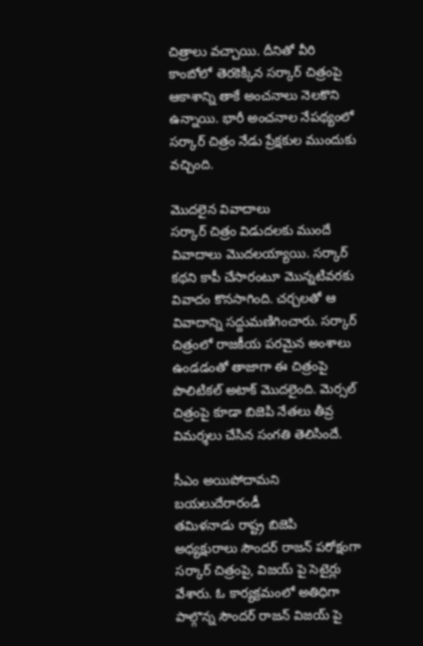చిత్రాలు వచ్చాయి. దీనితో వీరి కాంబోలో తెరకెక్కిన సర్కార్ చిత్రంపై ఆకాశాన్ని తాకే అంచనాలు నెలకొని ఉన్నాయి. భారీ అంచనాల నేపథ్యంలో సర్కార్ చిత్రం నేడు ప్రేక్షకుల ముందుకు వచ్చింది.

మొదలైన వివాదాలు
సర్కార్ చిత్రం విడుదలకు ముందే వివాదాలు మొదలయ్యాయి. సర్కార్ కథని కాపీ చేసారంటూ మొన్నటివరకు వివాదం కొనసాగింది. చర్చలతో ఆ వివాదాన్ని సద్దుమణిగించారు. సర్కార్ చిత్రంలో రాజకీయ పరమైన అంశాలు ఉండడంతో తాజాగా ఈ చిత్రంపై పొలిటికల్ అటాక్ మొదలైంది. మెర్సల్ చిత్రంపై కూడా బిజెపి నేతలు తీవ్ర విమర్శలు చేసిన సంగతి తెలిసిందే.

సీఎం అయిపోదామని బయలుదేరారండీ
తమిళనాడు రాష్ట్ర బిజెపి అధ్యక్షురాలు సౌందర్ రాజన్ పరోక్షంగా సర్కార్ చిత్రంపై, విజయ్ పై సెటైర్లు వేశారు. ఓ కార్యక్రమంలో అతిధిగా పాల్గొన్న సౌందర్ రాజన్ విజయ్ పై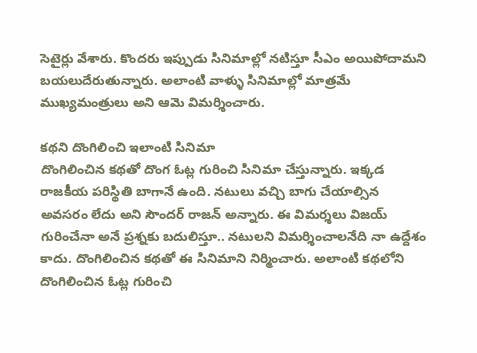సెటైర్లు వేశారు. కొందరు ఇప్పుడు సినిమాల్లో నటిస్తూ సీఎం అయిపోదామని బయలుదేరుతున్నారు. అలాంటి వాళ్ళు సినిమాల్లో మాత్రమే ముఖ్యమంత్రులు అని ఆమె విమర్శించారు.

కథని దొంగిలించి ఇలాంటి సినిమా
దొంగిలించిన కథతో దొంగ ఓట్ల గురించి సినిమా చేస్తున్నారు. ఇక్కడ రాజకీయ పరిస్థితి బాగానే ఉంది. నటులు వచ్చి బాగు చేయాల్సిన అవసరం లేదు అని సౌందర్ రాజన్ అన్నారు. ఈ విమర్శలు విజయ్ గురించేనా అనే ప్రశ్నకు బదులిస్తూ.. నటులని విమర్శించాలనేది నా ఉద్దేశం కాదు. దొంగిలించిన కథతో ఈ సినిమాని నిర్మించారు. అలాంటి కథలోని దొంగిలించిన ఓట్ల గురించి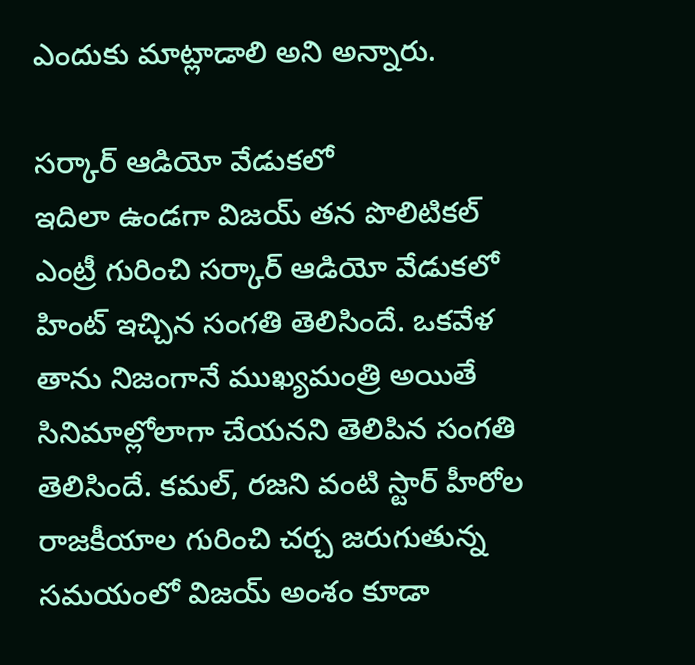ఎందుకు మాట్లాడాలి అని అన్నారు.

సర్కార్ ఆడియో వేడుకలో
ఇదిలా ఉండగా విజయ్ తన పొలిటికల్ ఎంట్రీ గురించి సర్కార్ ఆడియో వేడుకలో హింట్ ఇచ్చిన సంగతి తెలిసిందే. ఒకవేళ తాను నిజంగానే ముఖ్యమంత్రి అయితే సినిమాల్లోలాగా చేయనని తెలిపిన సంగతి తెలిసిందే. కమల్, రజని వంటి స్టార్ హీరోల రాజకీయాల గురించి చర్చ జరుగుతున్న సమయంలో విజయ్ అంశం కూడా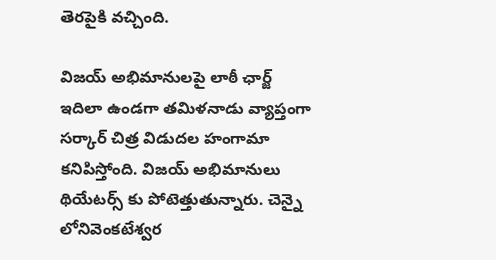తెరపైకి వచ్చింది.

విజయ్ అభిమానులపై లాఠీ ఛార్జ్
ఇదిలా ఉండగా తమిళనాడు వ్యాప్తంగా సర్కార్ చిత్ర విడుదల హంగామా కనిపిస్తోంది. విజయ్ అభిమానులు థియేటర్స్ కు పోటెత్తుతున్నారు. చెన్నై లోనివెంకటేశ్వర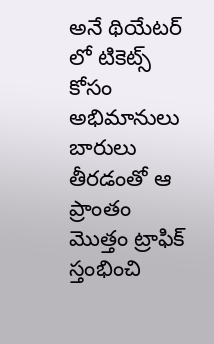అనే థియేటర్ లో టికెట్స్ కోసం అభిమానులు బారులు తీరడంతో ఆ ప్రాంతం మొత్తం ట్రాఫిక్ స్తంభించి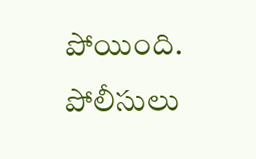పోయింది. పోలీసులు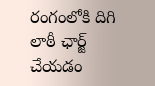రంగంలోకి దిగి లాఠీ ఛార్జ్ చేయడం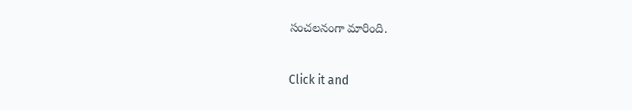సంచలనంగా మారింది.


Click it and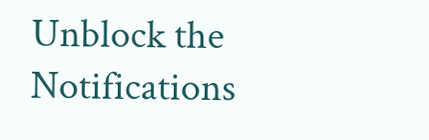Unblock the Notifications